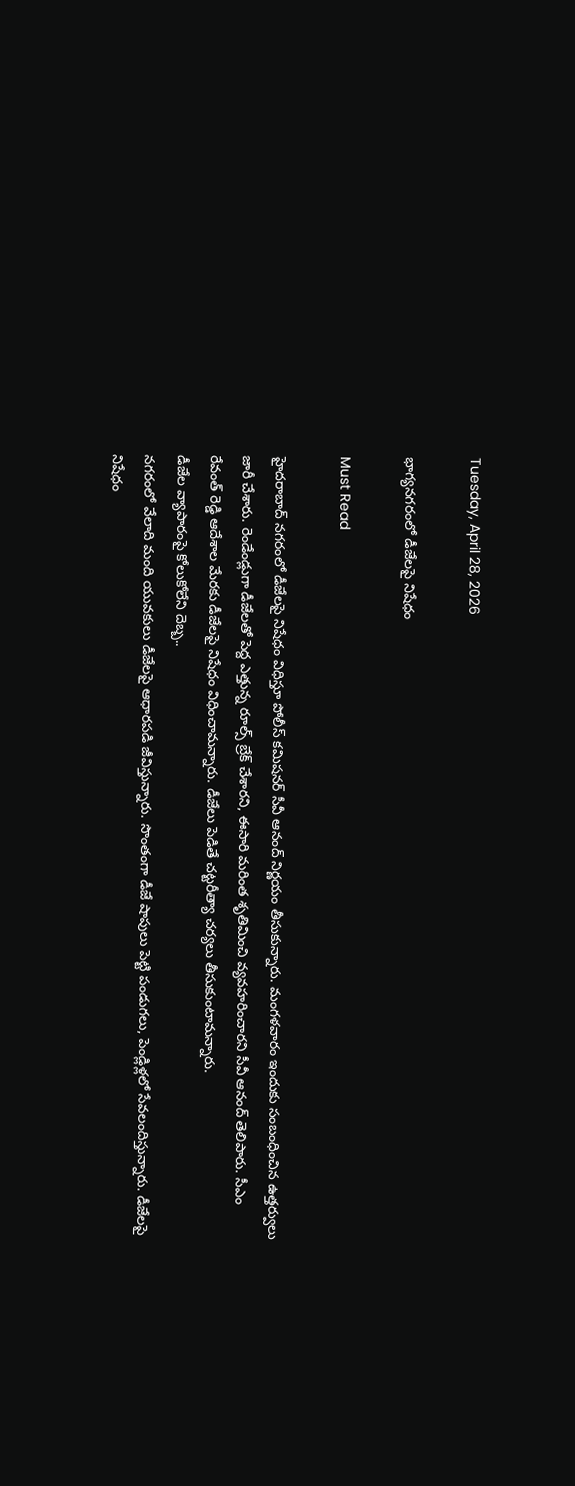Tuesday, April 28, 2026

భాగ్యనగరంలో డీజేలపై నిషేధం

Must Read

హైదరాబాద్ నగరంలో డీజేలపై నిషేధం విధిస్తూ పోలీస్ కమిషనర్ సీవీ ఆనంద్ నిర్ణయం తీసుకున్నారు. మంగళవారం ఇందుకు సంబంధించిన ఉత్తర్వులు జారీ చేశారు. రెండేండ్లుగా డీజేలతో పెద్ద ఎత్తున్న రూల్స్ బ్రేక్ చేశారని, ఈసారి మరింత శృతిమించి వ్యవహరించారని సీవీ ఆనంద్ తెలిపారు. సీఎం రేవంత్ రెడ్డి ఆదేశాల మేరకు డీజేలపై నిషేధం విధించామన్నారు. డీజేలు పెడితే చట్టరీత్యా చర్యలు తీసుకుంటామన్నారు.
డీజేల వ్యాపారంపై కోలుకోలేని దెబ్బ..
నగరంలో వేలాది మంది యువకులు డీజేలపై ఆధారపడి జీవిస్తున్నారు. సొంతంగా డీజే షాపులు పెట్టి పండుగలు, పెండ్లిళ్లలో సేవలందిస్తున్నారు. డీజేలపై నిషేధం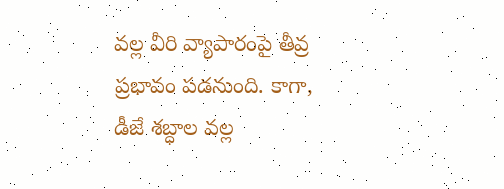వల్ల వీరి వ్యాపారంపై తీవ్ర ప్రభావం పడనుంది. కాగా, డీజే శబ్ధాల వల్ల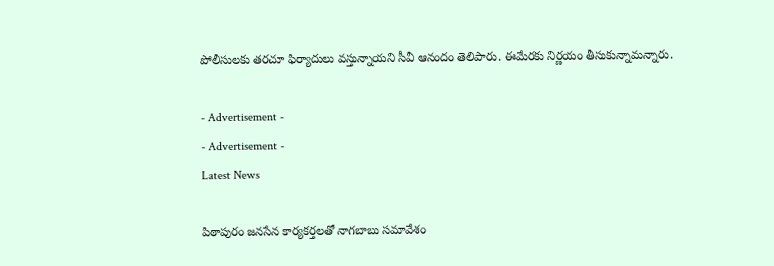పోలీసులకు తరచూ ఫిర్యాదులు వస్తున్నాయని సీవీ ఆనందం తెలిపారు. ఈమేరకు నిర్ణయం తీసుకున్నామన్నారు.

- Advertisement -
- Advertisement -
Latest News

పిఠాపురం జనసేన కార్యకర్తలతో నాగబాబు సమావేశం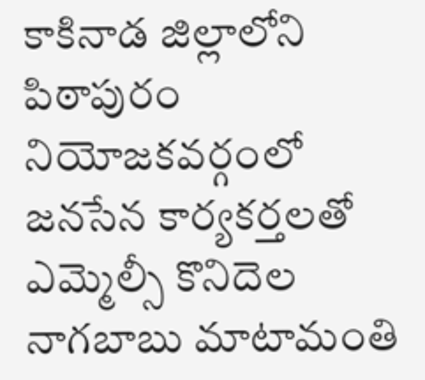కాకినాడ జిల్లాలోని పిఠాపురం నియోజకవర్గంలో జనసేన కార్యకర్తలతో ఎమ్మెల్సీ కొనిదెల నాగబాబు మాటామంతి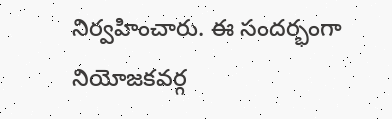నిర్వహించారు. ఈ సందర్భంగా నియోజకవర్గ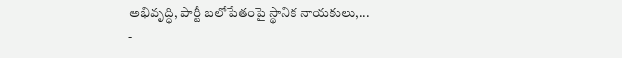అభివృద్ధి, పార్టీ బలోపేతంపై స్థానిక నాయకులు,...
-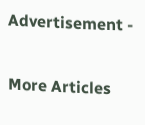Advertisement -

More Articles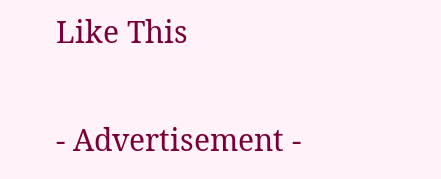Like This

- Advertisement -